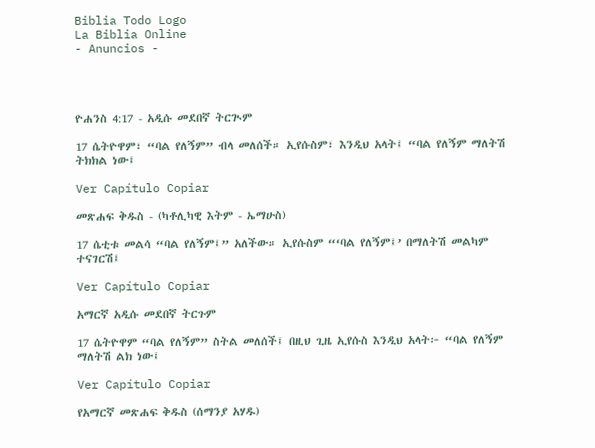Biblia Todo Logo
La Biblia Online
- Anuncios -




ዮሐንስ 4:17 - አዲሱ መደበኛ ትርጒም

17 ሴትዮዋም፣ “ባል የለኝም” ብላ መለሰች። ኢየሱስም፣ እንዲህ አላት፤ “ባል የለኝም ማለትሽ ትክክል ነው፤

Ver Capítulo Copiar

መጽሐፍ ቅዱስ - (ካቶሊካዊ እትም - ኤማሁስ)

17 ሴቲቱ መልሳ “ባል የለኝም፤” አለችው። ኢየሱስም “‘ባል የለኝም፤’ በማለትሽ መልካም ተናገርሽ፤

Ver Capítulo Copiar

አማርኛ አዲሱ መደበኛ ትርጉም

17 ሴትዮዋም “ባል የለኝም” ስትል መለሰች፤ በዚህ ጊዜ ኢየሱስ እንዲህ አላት፦ “ባል የለኝም ማለትሽ ልክ ነው፤

Ver Capítulo Copiar

የአማርኛ መጽሐፍ ቅዱስ (ሰማንያ አሃዱ)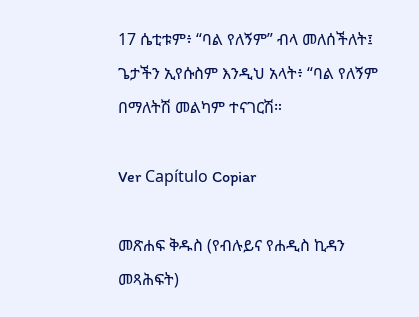17 ሴቲቱም፥ “ባል የለኝም” ብላ መለሰችለት፤ ጌታችን ኢየሱስም እንዲህ አላት፥ “ባል የለኝም በማለትሽ መልካም ተናገርሽ።

Ver Capítulo Copiar

መጽሐፍ ቅዱስ (የብሉይና የሐዲስ ኪዳን መጻሕፍት)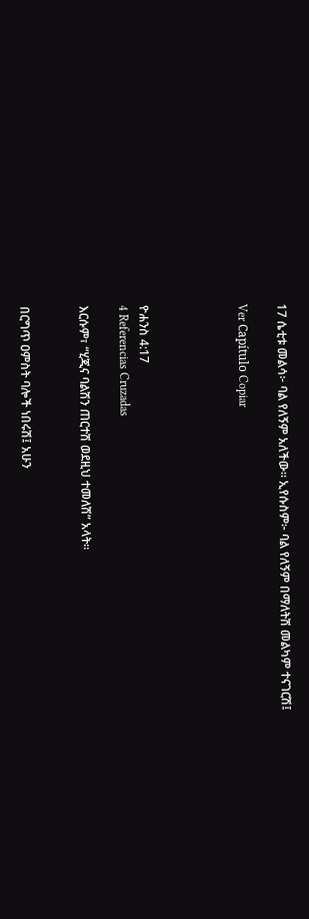17 ሴቲቱ መልሳ፦ ባል የለኝም አለችው። ኢየሱስም፦ ባል የለኝም በማለትሽ መልካም ተናገርሽ፤

Ver Capítulo Copiar




ዮሐንስ 4:17
4 Referencias Cruzadas

እርሱም፣ “ሂጂና ባልሽን ጠርተሽ ወደዚህ ተመለሽ” አላት።


በርግጥ ዐምስት ባሎች ነበሩሽ፤ አሁን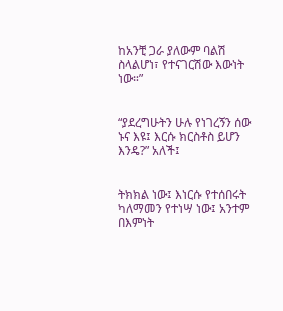ከአንቺ ጋራ ያለውም ባልሽ ስላልሆነ፣ የተናገርሽው እውነት ነው።”


“ያደረግሁትን ሁሉ የነገረኝን ሰው ኑና እዩ፤ እርሱ ክርስቶስ ይሆን እንዴ?” አለች፤


ትክክል ነው፤ እነርሱ የተሰበሩት ካለማመን የተነሣ ነው፤ አንተም በእምነት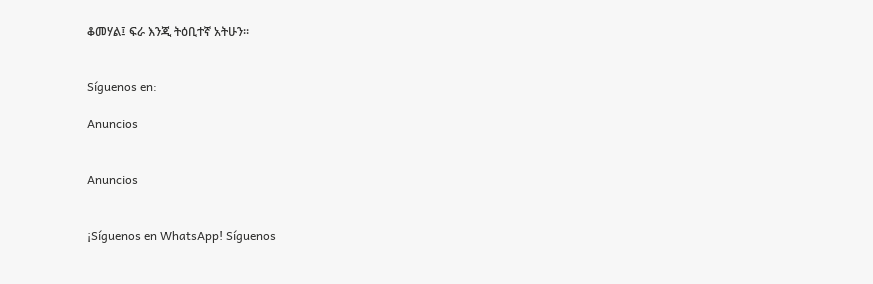ቆመሃል፤ ፍራ እንጂ ትዕቢተኛ አትሁን።


Síguenos en:

Anuncios


Anuncios


¡Síguenos en WhatsApp! Síguenos